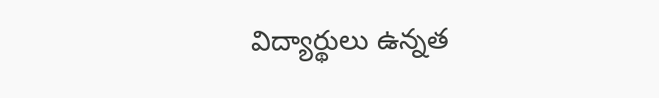విద్యార్థులు ఉన్నత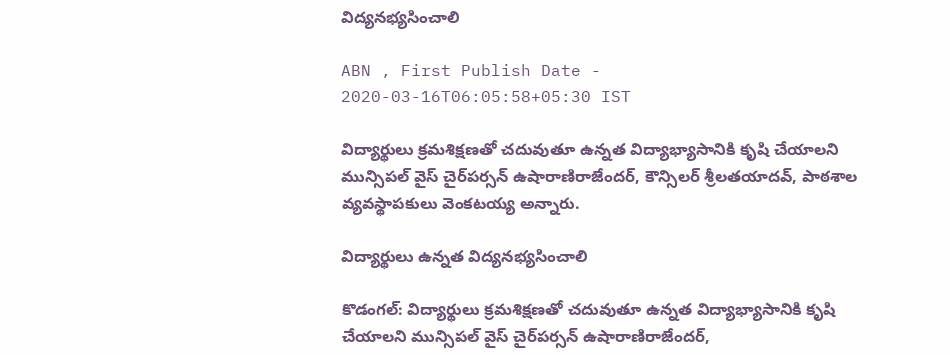విద్యనభ్యసించాలి

ABN , First Publish Date - 2020-03-16T06:05:58+05:30 IST

విద్యార్థులు క్రమశిక్షణతో చదువుతూ ఉన్నత విద్యాభ్యాసానికి కృషి చేయాలని మున్సిపల్‌ వైస్‌ చైర్‌పర్సన్‌ ఉషారాణిరాజేందర్‌, కౌన్సిలర్‌ శ్రీలతయాదవ్‌, పాఠశాల వ్యవస్థాపకులు వెంకటయ్య అన్నారు.

విద్యార్థులు ఉన్నత విద్యనభ్యసించాలి

కొడంగల్‌: విద్యార్థులు క్రమశిక్షణతో చదువుతూ ఉన్నత విద్యాభ్యాసానికి కృషి చేయాలని మున్సిపల్‌ వైస్‌ చైర్‌పర్సన్‌ ఉషారాణిరాజేందర్‌,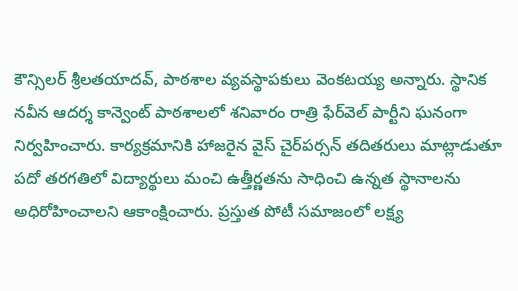కౌన్సిలర్‌ శ్రీలతయాదవ్‌, పాఠశాల వ్యవస్థాపకులు వెంకటయ్య అన్నారు. స్థానిక నవీన ఆదర్శ కాన్వెంట్‌ పాఠశాలలో శనివారం రాత్రి ఫేర్‌వెల్‌ పార్టీని ఘనంగా నిర్వహించారు. కార్యక్రమానికి హాజరైన వైస్‌ చైర్‌పర్సన్‌ తదితరులు మాట్లాడుతూ పదో తరగతిలో విద్యార్థులు మంచి ఉత్తీర్ణతను సాధించి ఉన్నత స్థానాలను అధిరోహించాలని ఆకాంక్షించారు. ప్రస్తుత పోటీ సమాజంలో లక్ష్య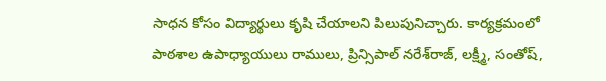సాధన కోసం విద్యార్థులు కృషి చేయాలని పిలుపునిచ్చారు. కార్యక్రమంలో పాఠశాల ఉపాధ్యాయులు రాములు, ప్రిన్సిపాల్‌ నరేశ్‌రాజ్‌, లక్ష్మీ, సంతోష్‌,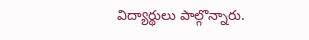విద్యార్థులు పాల్గొన్నారు.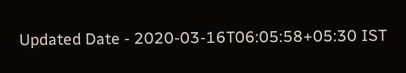Updated Date - 2020-03-16T06:05:58+05:30 IST